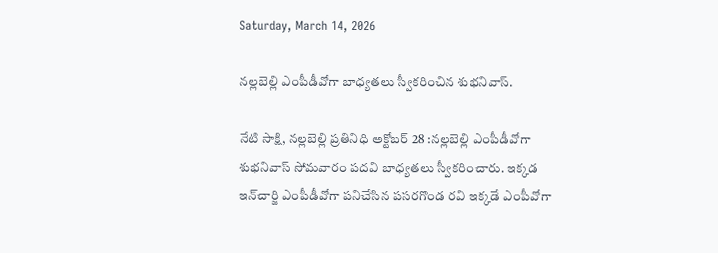Saturday, March 14, 2026

నల్లబెల్లి ఎంపీడీవోగా బాధ్యతలు స్వీకరించిన శుభనివాస్.

నేటి సాక్షి, నల్లబెల్లి ప్రతినిధి అక్టోబర్ 28 :నల్లబెల్లి ఎంపీడీవోగా శుభనివాస్ సోమవారం పదవి బాధ్యతలు స్వీకరించారు. ఇక్కడ ఇన్‌చార్జి ఎంపీడీవోగా పనిచేసిన పసరగొండ రవి ఇక్కడే ఎంపీవోగా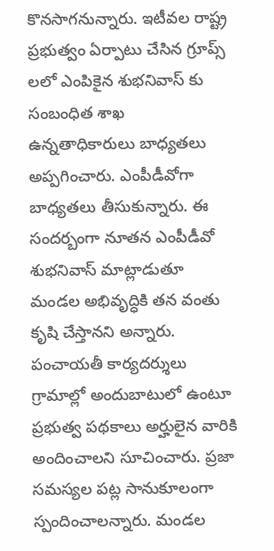కొనసాగనున్నారు. ఇటీవల రాష్ట్ర ప్రభుత్వం ఏర్పాటు చేసిన గ్రూప్స్ లలో ఎంపికైన శుభనివాస్ కు సంబంధిత శాఖ ఉన్నతాధికారులు బాధ్యతలు అప్పగించారు. ఎంపీడీవోగా బాధ్యతలు తీసుకున్నారు. ఈ సందర్బంగా నూతన ఎంపీడీవో శుభనివాస్ మాట్లాడుతూ మండల అభివృద్ధికి తన వంతు కృషి చేస్తానని అన్నారు. పంచాయతీ కార్యదర్శులు గ్రామాల్లో అందుబాటులో ఉంటూ ప్రభుత్వ పథకాలు అర్హులైన వారికి అందించాలని సూచించారు. ప్రజా సమస్యల పట్ల సానుకూలంగా స్పందించాలన్నారు. మండల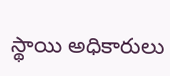స్థాయి అధికారులు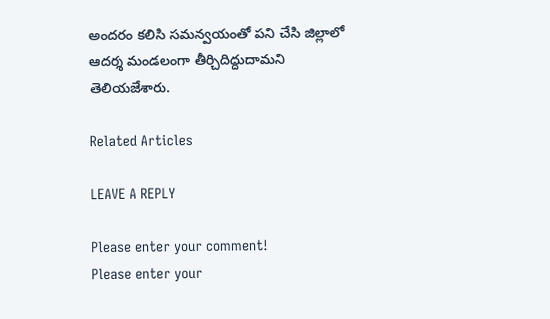అందరం కలిసి సమన్వయంతో పని చేసి జిల్లాలో ఆదర్శ మండలంగా తీర్చిదిద్దుదామని తెలియజేశారు.

Related Articles

LEAVE A REPLY

Please enter your comment!
Please enter your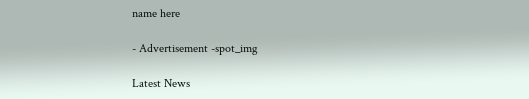name here

- Advertisement -spot_img

Latest News